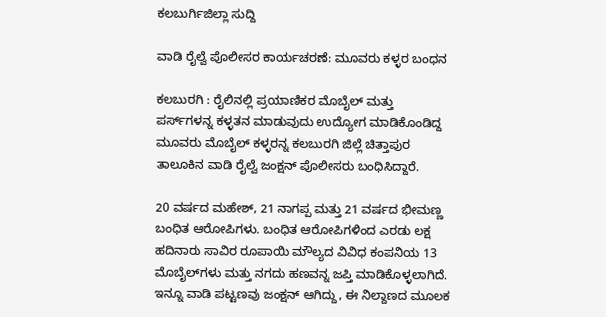ಕಲಬುರ್ಗಿಜಿಲ್ಲಾ ಸುದ್ದಿ

ವಾಡಿ ರೈಲ್ವೆ ಪೊಲೀಸರ ಕಾರ್ಯಚರಣೆ: ಮೂವರು ಕಳ್ಳರ ಬಂಧನ

ಕಲಬುರಗಿ : ರೈಲಿನಲ್ಲಿ ಪ್ರಯಾಣಿಕರ ಮೊಬೈಲ್ ಮತ್ತು ಪರ್ಸ್‌ಗಳನ್ನ ಕಳ್ಳತನ ಮಾಡುವುದು ಉದ್ಯೋಗ ಮಾಡಿಕೊಂಡಿದ್ದ ಮೂವರು ಮೊಬೈಲ್ ಕಳ್ಳರನ್ನ ಕಲಬುರಗಿ ಜಿಲ್ಲೆ ಚಿತ್ತಾಪುರ ತಾಲೂಕಿನ ವಾಡಿ ರೈಲ್ವೆ ಜಂಕ್ಷನ್ ಪೊಲೀಸರು ಬಂಧಿಸಿದ್ದಾರೆ.

20 ವರ್ಷದ ಮಹೇಶ್, 21 ನಾಗಪ್ಪ ಮತ್ತು 21 ವರ್ಷದ ಭೀಮಣ್ಣ ಬಂಧಿತ ಆರೋಪಿಗಳು. ಬಂಧಿತ ಆರೋಪಿಗಳಿಂದ ಎರಡು ಲಕ್ಷ ಹದಿನಾರು ಸಾವಿರ ರೂಪಾಯಿ ಮೌಲ್ಯದ ವಿವಿಧ ಕಂಪನಿಯ 13 ಮೊಬೈಲ್‌ಗಳು ಮತ್ತು ನಗದು ಹಣವನ್ನ ಜಪ್ತಿ ಮಾಡಿಕೊಳ್ಳಲಾಗಿದೆ. ಇನ್ನೂ ವಾಡಿ ಪಟ್ಟಣವು ಜಂಕ್ಷನ್ ಆಗಿದ್ದು, ಈ ನಿಲ್ದಾಣದ ಮೂಲಕ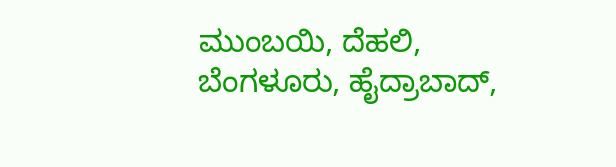ಮುಂಬಯಿ, ದೆಹಲಿ, ಬೆಂಗಳೂರು, ಹೈದ್ರಾಬಾದ್,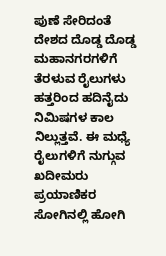ಪುಣೆ ಸೇರಿದಂತೆ ದೇಶದ ದೊಡ್ಡ ದೊಡ್ಡ ಮಹಾನಗರಗಳಿಗೆ ತೆರಳುವ ರೈಲುಗಳು ಹತ್ತರಿಂದ ಹದಿನೈದು ನಿಮಿಷಗಳ ಕಾಲ ನಿಲ್ಲುತ್ತವೆ. ಈ ಮಧ್ಯೆ ರೈಲುಗಳಿಗೆ ನುಗ್ಗುವ ಖದೀಮರು ಪ್ರಯಾಣಿಕರ ಸೋಗಿನಲ್ಲಿ ಹೋಗಿ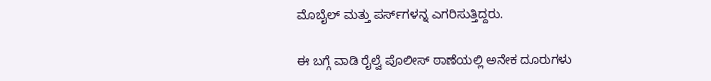ಮೊಬೈಲ್ ಮತ್ತು ಪರ್ಸ್‌ಗಳನ್ನ ಎಗರಿಸುತ್ತಿದ್ದರು.

ಈ ಬಗ್ಗೆ ವಾಡಿ ರೈಲ್ವೆ ಪೊಲೀಸ್ ಠಾಣೆಯಲ್ಲಿ ಅನೇಕ ದೂರುಗಳು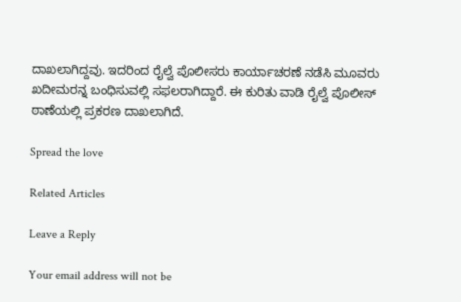ದಾಖಲಾಗಿದ್ದವು. ಇದರಿಂದ ರೈಲ್ವೆ ಪೊಲೀಸರು ಕಾರ್ಯಾಚರಣೆ ನಡೆಸಿ ಮೂವರು ಖದೀಮರನ್ನ ಬಂಧಿಸುವಲ್ಲಿ ಸಫಲರಾಗಿದ್ದಾರೆ. ಈ ಕುರಿತು ವಾಡಿ ರೈಲ್ವೆ ಪೊಲೀಸ್ ಠಾಣೆಯಲ್ಲಿ ಪ್ರಕರಣ ದಾಖಲಾಗಿದೆ.

Spread the love

Related Articles

Leave a Reply

Your email address will not be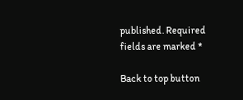published. Required fields are marked *

Back to top button